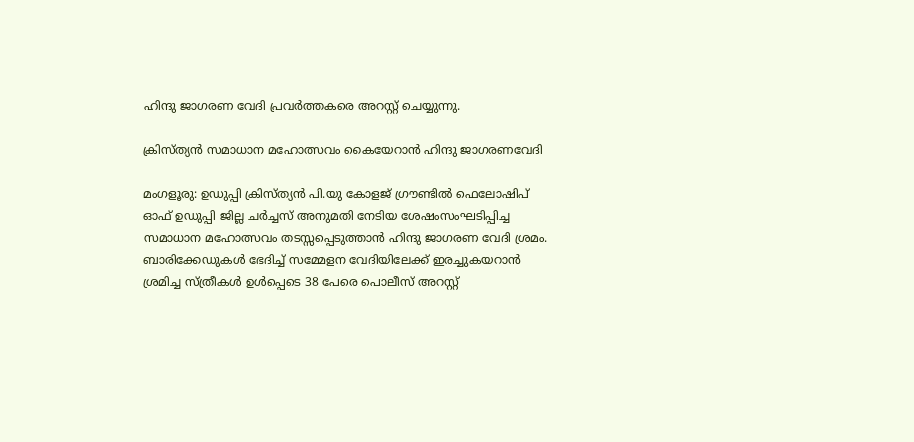ഹിന്ദു ജാഗരണ വേദി പ്രവർത്തകരെ അറസ്റ്റ് ചെയ്യുന്നു.

ക്രിസ്ത്യൻ സമാധാന മഹോത്സവം കൈയേറാൻ ഹിന്ദു ജാഗരണവേദി

മംഗളൂരു: ഉഡുപ്പി ക്രിസ്ത്യൻ പി.യു കോളജ് ഗ്രൗണ്ടിൽ ഫെലോഷിപ് ഓഫ് ഉഡുപ്പി ജില്ല ചർച്ചസ് അനുമതി നേടിയ ശേഷംസംഘടിപ്പിച്ച സമാധാന മഹോത്സവം തടസ്സപ്പെടുത്താൻ ഹിന്ദു ജാഗരണ വേദി ശ്രമം. ബാരിക്കേഡുകൾ ഭേദിച്ച് സമ്മേളന വേദിയിലേക്ക് ഇരച്ചുകയറാൻ ശ്രമിച്ച സ്ത്രീകൾ ഉൾപ്പെടെ 38 പേരെ പൊലീസ് അറസ്റ്റ്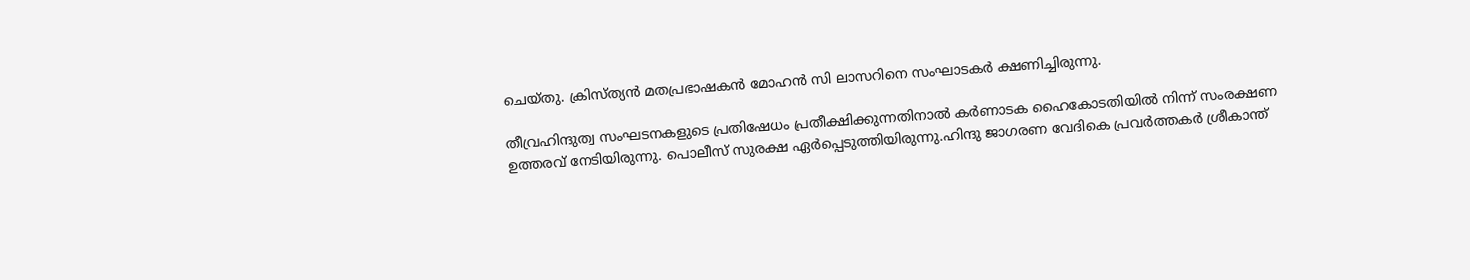ചെയ്തു. ക്രിസ്ത്യൻ മതപ്രഭാഷകൻ മോഹൻ സി ലാസറിനെ സംഘാടകർ ക്ഷണിച്ചിരുന്നു.

തീവ്രഹിന്ദുത്വ സംഘടനകളുടെ പ്രതിഷേധം പ്രതീക്ഷിക്കുന്നതിനാൽ കർണാടക ഹൈകോടതിയിൽ നിന്ന് സംരക്ഷണ ഉത്തരവ് നേടിയിരുന്നു. പൊലീസ് സുരക്ഷ ഏർപ്പെടുത്തിയിരുന്നു.ഹിന്ദു ജാഗരണ വേദികെ പ്രവർത്തകർ ശ്രീകാന്ത്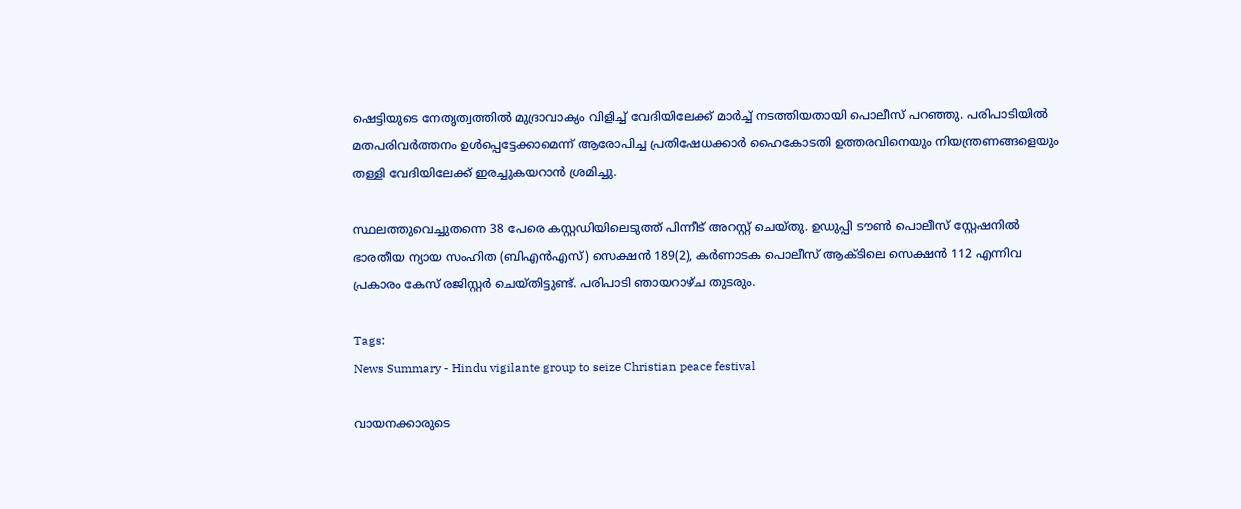ഷെട്ടിയുടെ നേതൃത്വത്തിൽ മുദ്രാവാക്യം വിളിച്ച് വേദിയിലേക്ക് മാർച്ച് നടത്തിയതായി പൊലീസ് പറഞ്ഞു. പരിപാടിയിൽ മതപരിവർത്തനം ഉൾപ്പെട്ടേക്കാമെന്ന് ആരോപിച്ച പ്രതിഷേധക്കാർ ഹൈകോടതി ഉത്തരവിനെയും നിയന്ത്രണങ്ങളെയും തള്ളി വേദിയിലേക്ക് ഇരച്ചുകയറാൻ ശ്രമിച്ചു.

സ്ഥലത്തുവെച്ചുതന്നെ 38 പേരെ കസ്റ്റഡിയിലെടുത്ത് പിന്നീട് അറസ്റ്റ് ചെയ്തു. ഉഡുപ്പി ടൗൺ പൊലീസ് സ്റ്റേഷനിൽ ഭാരതീയ ന്യായ സംഹിത (ബിഎൻഎസ്) സെക്ഷൻ 189(2), കർണാടക പൊലീസ് ആക്ടിലെ സെക്ഷൻ 112 എന്നിവ പ്രകാരം കേസ് രജിസ്റ്റർ ചെയ്തിട്ടുണ്ട്. പരിപാടി ഞായറാഴ്ച തുടരും.

Tags:
News Summary - Hindu vigilante group to seize Christian peace festival

വായനക്കാരുടെ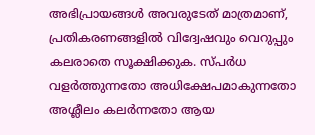അഭിപ്രായങ്ങള്‍ അവരുടേത് മാത്രമാണ്, പ്രതികരണങ്ങളിൽ വിദ്വേഷവും വെറുപ്പും കലരാതെ സൂക്ഷിക്കുക. സ്പർധ വളർത്തുന്നതോ അധിക്ഷേപമാകുന്നതോ അശ്ലീലം കലർന്നതോ ആയ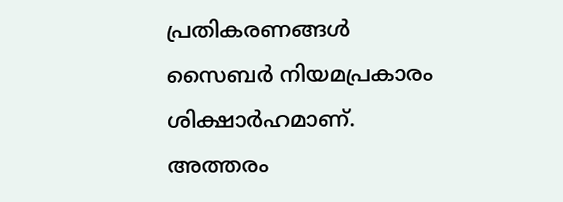പ്രതികരണങ്ങൾ സൈബർ നിയമപ്രകാരം ശിക്ഷാർഹമാണ്. അത്തരം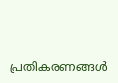പ്രതികരണങ്ങൾ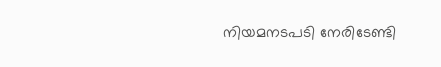നിയമനടപടി നേരിടേണ്ടി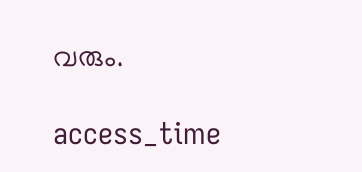വരും.

access_time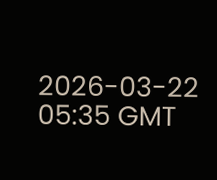2026-03-22 05:35 GMT